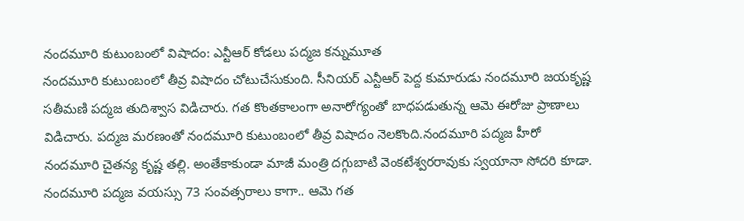నందమూరి కుటుంబంలో విషాదం: ఎన్టీఆర్ కోడలు పద్మజ కన్నుమూత
నందమూరి కుటుంబంలో తీవ్ర విషాదం చోటుచేసుకుంది. సీనియర్ ఎన్టీఆర్ పెద్ద కుమారుడు నందమూరి జయకృష్ణ సతీమణి పద్మజ తుదిశ్వాస విడిచారు. గత కొంతకాలంగా అనారోగ్యంతో బాధపడుతున్న ఆమె ఈరోజు ప్రాణాలు విడిచారు. పద్మజ మరణంతో నందమూరి కుటుంబంలో తీవ్ర విషాదం నెలకొంది.నందమూరి పద్మజ హీరో నందమూరి చైతన్య కృష్ణ తల్లి. అంతేకాకుండా మాజీ మంత్రి దగ్గుబాటి వెంకటేశ్వరరావుకు స్వయానా సోదరి కూడా.
నందమూరి పద్మజ వయస్సు 73 సంవత్సరాలు కాగా.. ఆమె గత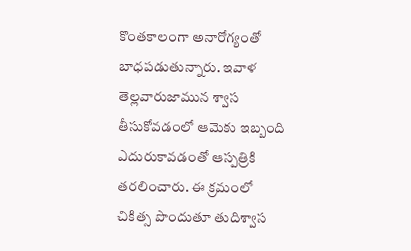కొంతకాలంగా అనారోగ్యంతో బాధపడుతున్నారు. ఇవాళ తెల్లవారుజామున శ్వాస తీసుకోవడంలో ఆమెకు ఇబ్బంది ఎదురుకావడంతో ఆస్పత్రికి తరలించారు. ఈ క్రమంలో చికిత్స పొందుతూ తుదిశ్వాస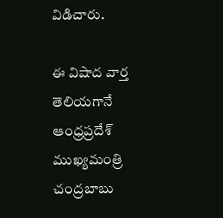విడిచారు.

ఈ విషాద వార్త తెలియగానే ఆంధ్రప్రదేశ్ ముఖ్యమంత్రి చంద్రబాబు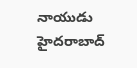నాయుడు హైదరాబాద్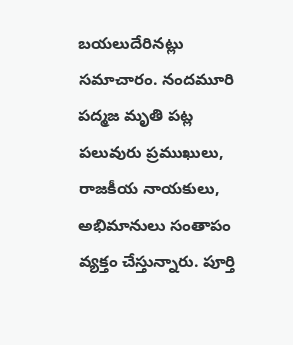బయలుదేరినట్లు సమాచారం. నందమూరి పద్మజ మృతి పట్ల పలువురు ప్రముఖులు, రాజకీయ నాయకులు, అభిమానులు సంతాపం వ్యక్తం చేస్తున్నారు. పూర్తి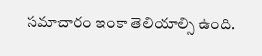సమాచారం ఇంకా తెలియాల్సి ఉంది.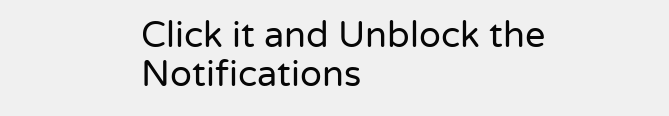Click it and Unblock the Notifications